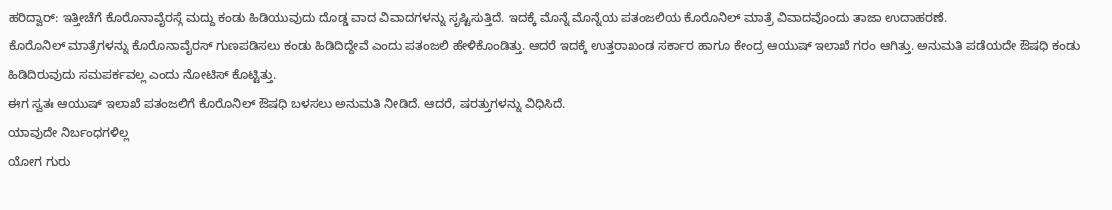ಹರಿದ್ವಾರ್: ಇತ್ತೀಚೆಗೆ ಕೊರೊನಾವೈರಸ್ಗೆ ಮದ್ದು ಕಂಡು ಹಿಡಿಯುವುದು ದೊಡ್ಡ ವಾದ ವಿವಾದಗಳನ್ನು ಸೃಷ್ಟಿಸುತ್ತಿದೆ. ಇದಕ್ಕೆ ಮೊನ್ನೆ ಮೊನ್ನೆಯ ಪತಂಜಲಿಯ ಕೊರೊನಿಲ್ ಮಾತ್ರೆ ವಿವಾದವೊಂದು ತಾಜಾ ಉದಾಹರಣೆ.
ಕೊರೊನಿಲ್ ಮಾತ್ರೆಗಳನ್ನು ಕೊರೊನಾವೈರಸ್ ಗುಣಪಡಿಸಲು ಕಂಡು ಹಿಡಿದಿದ್ದೇವೆ ಎಂದು ಪತಂಜಲಿ ಹೇಳಿಕೊಂಡಿತ್ತು. ಆದರೆ ಇದಕ್ಕೆ ಉತ್ತರಾಖಂಡ ಸರ್ಕಾರ ಹಾಗೂ ಕೇಂದ್ರ ಆಯುಷ್ ಇಲಾಖೆ ಗರಂ ಆಗಿತ್ತು. ಅನುಮತಿ ಪಡೆಯದೇ ಔಷಧಿ ಕಂಡು ಹಿಡಿದಿರುವುದು ಸಮಪರ್ಕವಲ್ಲ ಎಂದು ನೋಟಿಸ್ ಕೊಟ್ಟಿತ್ತು.
ಈಗ ಸ್ವತಃ ಆಯುಷ್ ಇಲಾಖೆ ಪತಂಜಲಿಗೆ ಕೊರೊನಿಲ್ ಔಷಧಿ ಬಳಸಲು ಅನುಮತಿ ನೀಡಿದೆ. ಆದರೆ, ಷರತ್ತುಗಳನ್ನು ವಿಧಿಸಿದೆ.
ಯಾವುದೇ ನಿರ್ಬಂಧಗಳಿಲ್ಲ
ಯೋಗ ಗುರು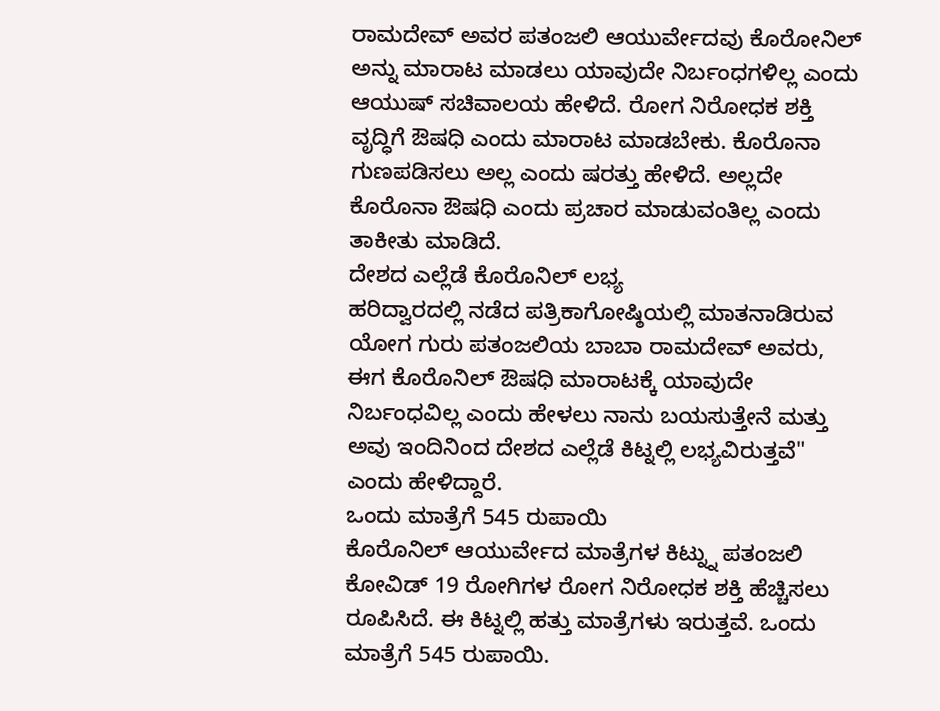ರಾಮದೇವ್ ಅವರ ಪತಂಜಲಿ ಆಯುರ್ವೇದವು ಕೊರೋನಿಲ್ ಅನ್ನು ಮಾರಾಟ ಮಾಡಲು ಯಾವುದೇ ನಿರ್ಬಂಧಗಳಿಲ್ಲ ಎಂದು ಆಯುಷ್ ಸಚಿವಾಲಯ ಹೇಳಿದೆ. ರೋಗ ನಿರೋಧಕ ಶಕ್ತಿ ವೃದ್ಧಿಗೆ ಔಷಧಿ ಎಂದು ಮಾರಾಟ ಮಾಡಬೇಕು. ಕೊರೊನಾ ಗುಣಪಡಿಸಲು ಅಲ್ಲ ಎಂದು ಷರತ್ತು ಹೇಳಿದೆ. ಅಲ್ಲದೇ ಕೊರೊನಾ ಔಷಧಿ ಎಂದು ಪ್ರಚಾರ ಮಾಡುವಂತಿಲ್ಲ ಎಂದು ತಾಕೀತು ಮಾಡಿದೆ.
ದೇಶದ ಎಲ್ಲೆಡೆ ಕೊರೊನಿಲ್ ಲಭ್ಯ
ಹರಿದ್ವಾರದಲ್ಲಿ ನಡೆದ ಪತ್ರಿಕಾಗೋಷ್ಠಿಯಲ್ಲಿ ಮಾತನಾಡಿರುವ ಯೋಗ ಗುರು ಪತಂಜಲಿಯ ಬಾಬಾ ರಾಮದೇವ್ ಅವರು, ಈಗ ಕೊರೊನಿಲ್ ಔಷಧಿ ಮಾರಾಟಕ್ಕೆ ಯಾವುದೇ ನಿರ್ಬಂಧವಿಲ್ಲ ಎಂದು ಹೇಳಲು ನಾನು ಬಯಸುತ್ತೇನೆ ಮತ್ತು ಅವು ಇಂದಿನಿಂದ ದೇಶದ ಎಲ್ಲೆಡೆ ಕಿಟ್ನಲ್ಲಿ ಲಭ್ಯವಿರುತ್ತವೆ" ಎಂದು ಹೇಳಿದ್ದಾರೆ.
ಒಂದು ಮಾತ್ರೆಗೆ 545 ರುಪಾಯಿ
ಕೊರೊನಿಲ್ ಆಯುರ್ವೇದ ಮಾತ್ರೆಗಳ ಕಿಟ್ನ್ನು ಪತಂಜಲಿ ಕೋವಿಡ್ 19 ರೋಗಿಗಳ ರೋಗ ನಿರೋಧಕ ಶಕ್ತಿ ಹೆಚ್ಚಿಸಲು ರೂಪಿಸಿದೆ. ಈ ಕಿಟ್ನಲ್ಲಿ ಹತ್ತು ಮಾತ್ರೆಗಳು ಇರುತ್ತವೆ. ಒಂದು ಮಾತ್ರೆಗೆ 545 ರುಪಾಯಿ.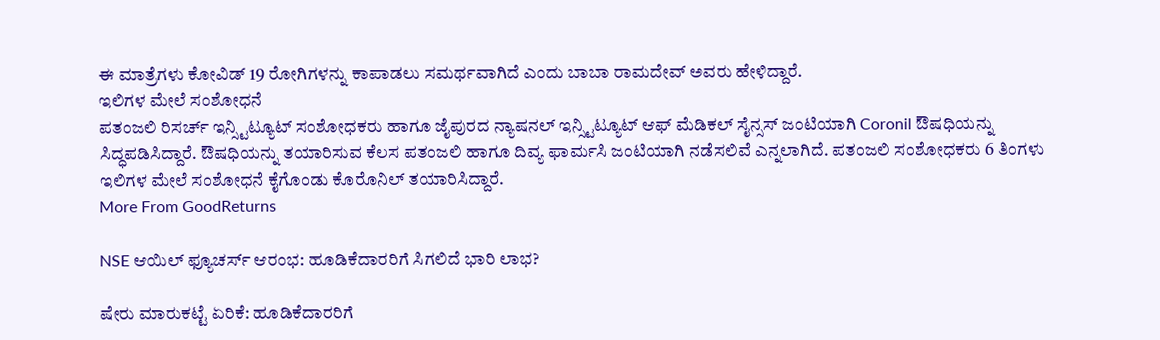ಈ ಮಾತ್ರೆಗಳು ಕೋವಿಡ್ 19 ರೋಗಿಗಳನ್ನು ಕಾಪಾಡಲು ಸಮರ್ಥವಾಗಿದೆ ಎಂದು ಬಾಬಾ ರಾಮದೇವ್ ಅವರು ಹೇಳಿದ್ದಾರೆ.
ಇಲಿಗಳ ಮೇಲೆ ಸಂಶೋಧನೆ
ಪತಂಜಲಿ ರಿಸರ್ಚ್ ಇನ್ಸ್ಟಿಟ್ಯೂಟ್ ಸಂಶೋಧಕರು ಹಾಗೂ ಜೈಪುರದ ನ್ಯಾಷನಲ್ ಇನ್ಸ್ಟಿಟ್ಯೂಟ್ ಆಫ್ ಮೆಡಿಕಲ್ ಸೈನ್ಸಸ್ ಜಂಟಿಯಾಗಿ Coronil ಔಷಧಿಯನ್ನು ಸಿದ್ಧಪಡಿಸಿದ್ದಾರೆ. ಔಷಧಿಯನ್ನು ತಯಾರಿಸುವ ಕೆಲಸ ಪತಂಜಲಿ ಹಾಗೂ ದಿವ್ಯ ಫಾರ್ಮಸಿ ಜಂಟಿಯಾಗಿ ನಡೆಸಲಿವೆ ಎನ್ನಲಾಗಿದೆ. ಪತಂಜಲಿ ಸಂಶೋಧಕರು 6 ತಿಂಗಳು ಇಲಿಗಳ ಮೇಲೆ ಸಂಶೋಧನೆ ಕೈಗೊಂಡು ಕೊರೊನಿಲ್ ತಯಾರಿಸಿದ್ದಾರೆ.
More From GoodReturns

NSE ಆಯಿಲ್ ಫ್ಯೂಚರ್ಸ್ ಆರಂಭ: ಹೂಡಿಕೆದಾರರಿಗೆ ಸಿಗಲಿದೆ ಭಾರಿ ಲಾಭ?

ಷೇರು ಮಾರುಕಟ್ಟೆ ಏರಿಕೆ: ಹೂಡಿಕೆದಾರರಿಗೆ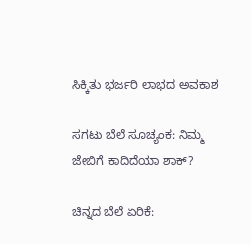ಸಿಕ್ಕಿತು ಭರ್ಜರಿ ಲಾಭದ ಅವಕಾಶ

ಸಗಟು ಬೆಲೆ ಸೂಚ್ಯಂಕ: ನಿಮ್ಮ ಜೇಬಿಗೆ ಕಾದಿದೆಯಾ ಶಾಕ್?

ಚಿನ್ನದ ಬೆಲೆ ಏರಿಕೆ: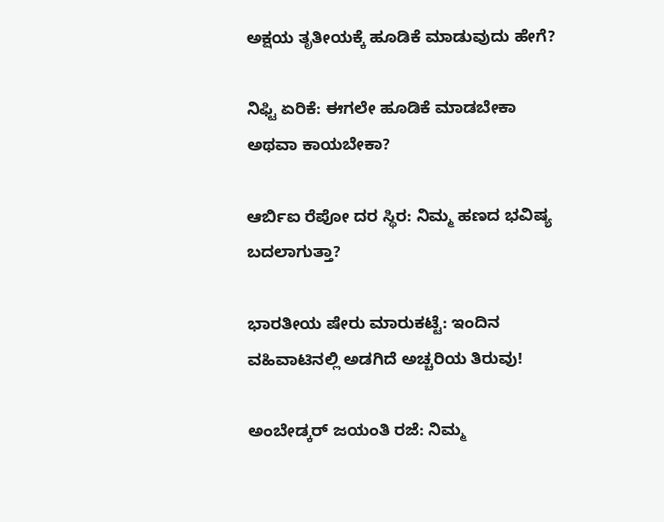ಅಕ್ಷಯ ತೃತೀಯಕ್ಕೆ ಹೂಡಿಕೆ ಮಾಡುವುದು ಹೇಗೆ?

ನಿಫ್ಟಿ ಏರಿಕೆ: ಈಗಲೇ ಹೂಡಿಕೆ ಮಾಡಬೇಕಾ ಅಥವಾ ಕಾಯಬೇಕಾ?

ಆರ್ಬಿಐ ರೆಪೋ ದರ ಸ್ಥಿರ: ನಿಮ್ಮ ಹಣದ ಭವಿಷ್ಯ ಬದಲಾಗುತ್ತಾ?

ಭಾರತೀಯ ಷೇರು ಮಾರುಕಟ್ಟೆ: ಇಂದಿನ ವಹಿವಾಟಿನಲ್ಲಿ ಅಡಗಿದೆ ಅಚ್ಚರಿಯ ತಿರುವು!

ಅಂಬೇಡ್ಕರ್ ಜಯಂತಿ ರಜೆ: ನಿಮ್ಮ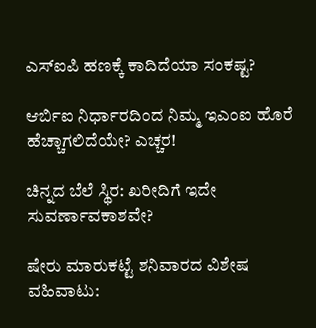ಎಸ್ಐಪಿ ಹಣಕ್ಕೆ ಕಾದಿದೆಯಾ ಸಂಕಷ್ಟ?

ಆರ್ಬಿಐ ನಿರ್ಧಾರದಿಂದ ನಿಮ್ಮ ಇಎಂಐ ಹೊರೆ ಹೆಚ್ಚಾಗಲಿದೆಯೇ? ಎಚ್ಚರ!

ಚಿನ್ನದ ಬೆಲೆ ಸ್ಥಿರ: ಖರೀದಿಗೆ ಇದೇ ಸುವರ್ಣಾವಕಾಶವೇ?

ಷೇರು ಮಾರುಕಟ್ಟೆ ಶನಿವಾರದ ವಿಶೇಷ ವಹಿವಾಟು: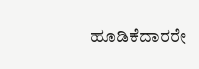ಹೂಡಿಕೆದಾರರೇ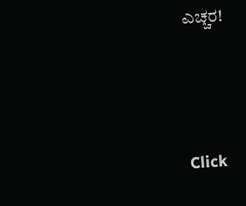ಎಚ್ಚರ!



Click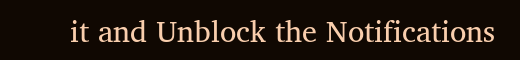it and Unblock the Notifications